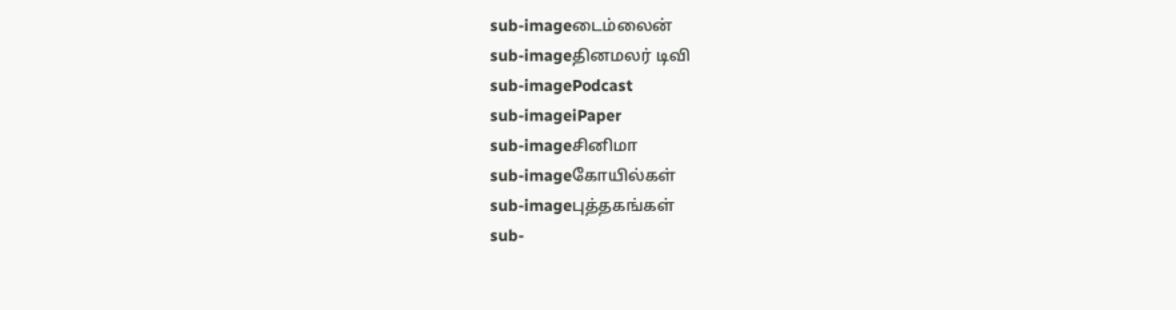sub-imageடைம்லைன்
sub-imageதினமலர் டிவி
sub-imagePodcast
sub-imageiPaper
sub-imageசினிமா
sub-imageகோயில்கள்
sub-imageபுத்தகங்கள்
sub-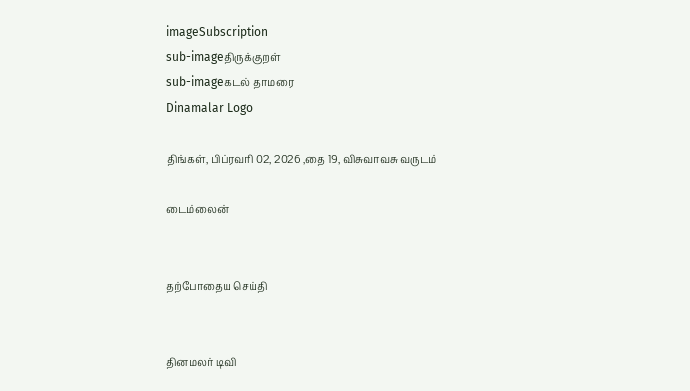imageSubscription
sub-imageதிருக்குறள்
sub-imageகடல் தாமரை
Dinamalar Logo

திங்கள், பிப்ரவரி 02, 2026 ,தை 19, விசுவாவசு வருடம்

டைம்லைன்


தற்போதைய செய்தி


தினமலர் டிவி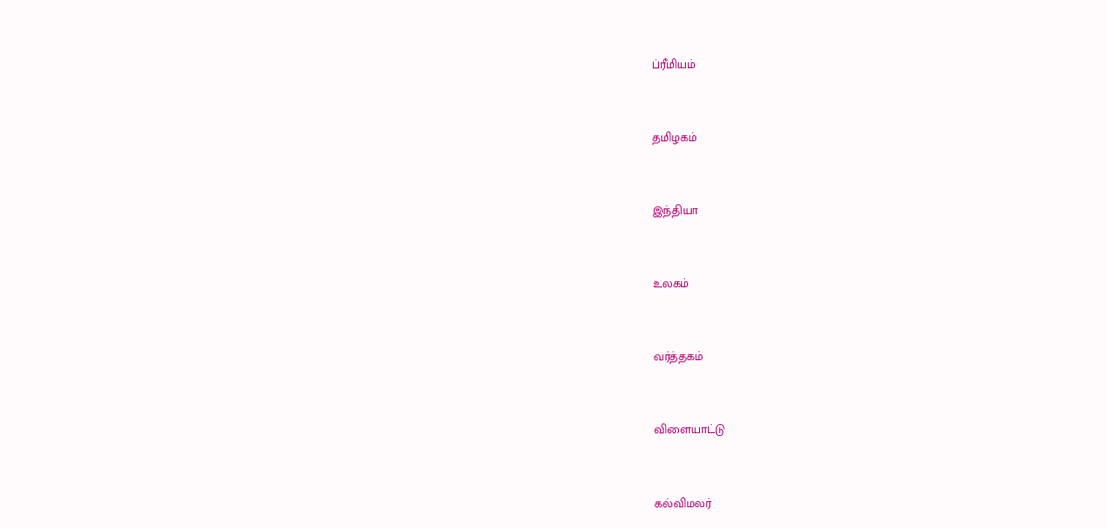ப்ரீமியம்


தமிழகம்


இந்தியா


உலகம்


வர்த்தகம்


விளையாட்டு


கல்விமலர்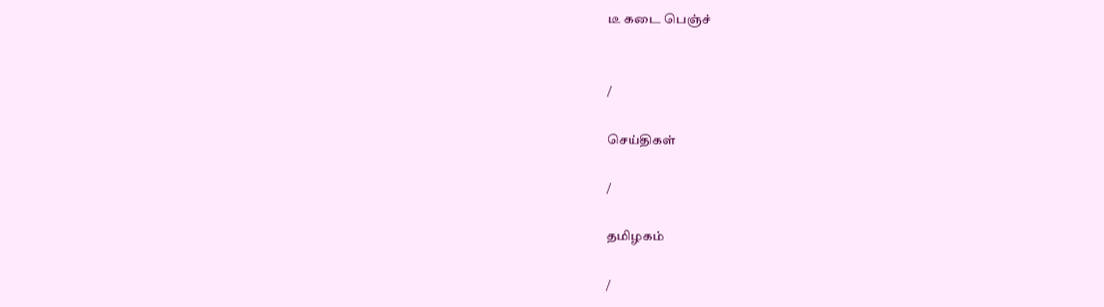டீ கடை பெஞ்ச்


/

செய்திகள்

/

தமிழகம்

/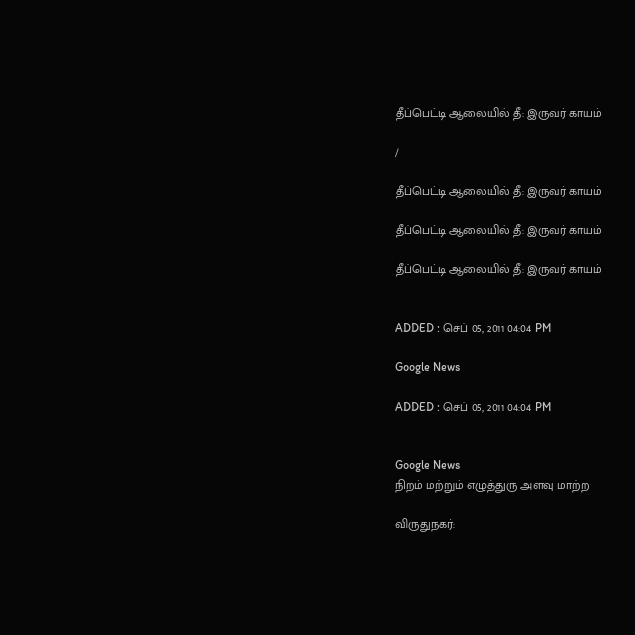தீப்பெட்டி ஆலையில் தீ: இருவர் காயம்

/

தீப்பெட்டி ஆலையில் தீ: இருவர் காயம்

தீப்பெட்டி ஆலையில் தீ: இருவர் காயம்

தீப்பெட்டி ஆலையில் தீ: இருவர் காயம்


ADDED : செப் 05, 2011 04:04 PM

Google News

ADDED : செப் 05, 2011 04:04 PM


Google News
நிறம் மற்றும் எழுத்துரு அளவு மாற்ற

விருதுநகர்: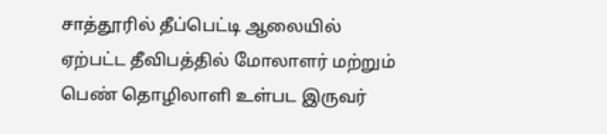சாத்தூரில் தீப்பெட்டி ஆலையில் ஏற்பட்ட தீவிபத்தில் மோலாளர் மற்றும் பெண் தொழிலாளி உள்பட இருவர்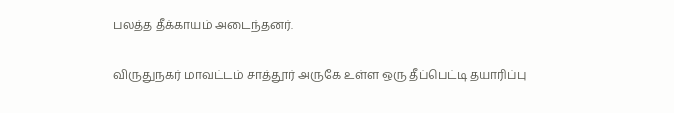பலத்த தீக்காயம் அடைந்தனர்.

விருதுநகர் மாவட்டம் சாத்தூர் அருகே உள்ள ஒரு தீப்பெட்டி தயாரிப்பு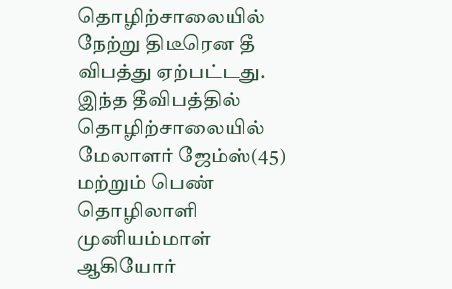தொழிற்சாலையில் நேற்று திடீரென தீ விபத்து ஏற்பட்டது. இந்த தீவிபத்தில் தொழிற்சாலையில் மேலாளர் ஜேம்ஸ்(45) மற்றும் பெண் தொழிலாளி முனியம்மாள் ஆகியோர்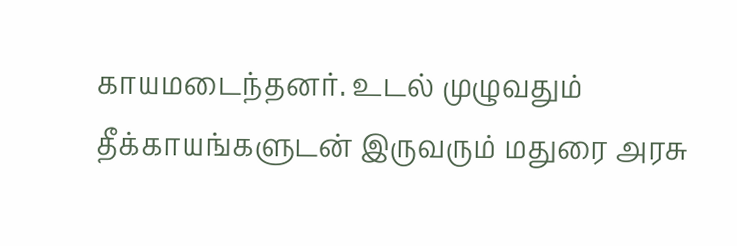காயமடைந்தனர். உடல் முழுவதும் தீக்காயங்களுடன் இருவரும் மதுரை அரசு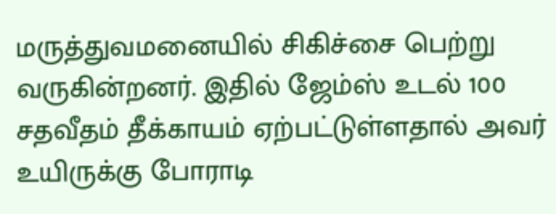மருத்துவமனையில் சிகிச்சை பெற்று வருகின்றனர். இதில் ஜேம்‌ஸ் உடல் 100 சதவீதம் தீக்காயம் ஏற்பட்டுள்ளதால் அவர் உயிருக்கு போராடி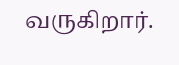வருகிறார்.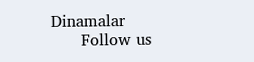Dinamalar
      Follow us